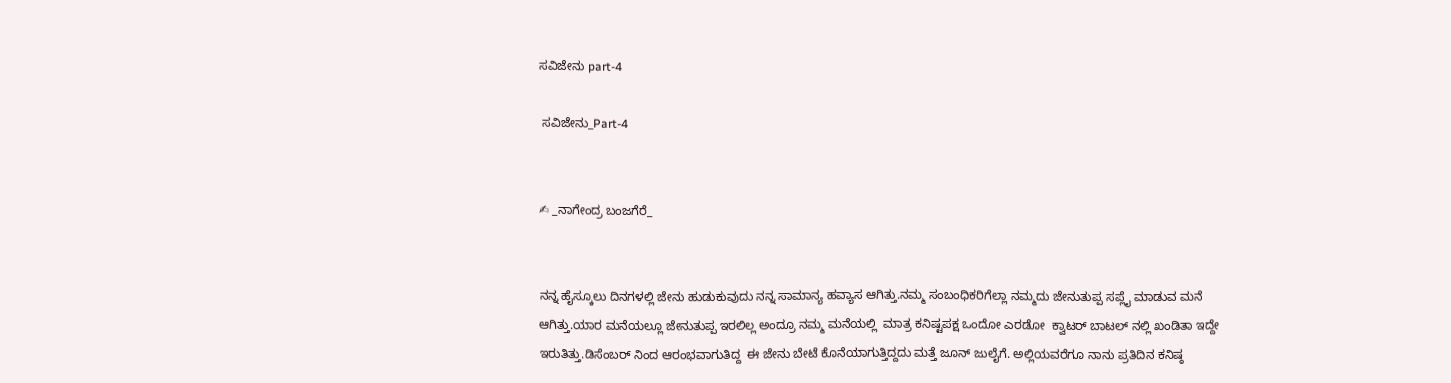ಸವಿಜೇನು part-4

 ಸವಿಜೇನು_Part-4


✍ _ನಾಗೇಂದ್ರ ಬಂಜಗೆರೆ_


ನನ್ನ ಹೈಸ್ಕೂಲು ದಿನಗಳಲ್ಲಿ ಜೇನು ಹುಡುಕುವುದು ನನ್ನ ಸಾಮಾನ್ಯ ಹವ್ಯಾಸ ಆಗಿತ್ತು.ನಮ್ಮ ಸಂಬಂಧಿಕರಿಗೆಲ್ಲಾ ನಮ್ಮದು ಜೇನುತುಪ್ಪ ಸಪ್ಲೈ ಮಾಡುವ ಮನೆ ಆಗಿತ್ತು.ಯಾರ ಮನೆಯಲ್ಲೂ ಜೇನುತುಪ್ಪ ಇರಲಿಲ್ಲ ಅಂದ್ರೂ ನಮ್ಮ ಮನೆಯಲ್ಲಿ  ಮಾತ್ರ ಕನಿಷ್ಟಪಕ್ಷ ಒಂದೋ ಎರಡೋ  ಕ್ವಾಟರ್ ಬಾಟಲ್ ನಲ್ಲಿ ಖಂಡಿತಾ ಇದ್ದೇ ಇರುತಿತ್ತು.ಡಿಸೆಂಬರ್ ನಿಂದ ಆರಂಭವಾಗುತಿದ್ದ  ಈ ಜೇನು ಬೇಟೆ ಕೊನೆಯಾಗುತ್ತಿದ್ದದು ಮತ್ತೆ ಜೂನ್ ಜುಲೈಗೆ. ಅಲ್ಲಿಯವರೆಗೂ ನಾನು ಪ್ರತಿದಿನ ಕನಿಷ್ಠ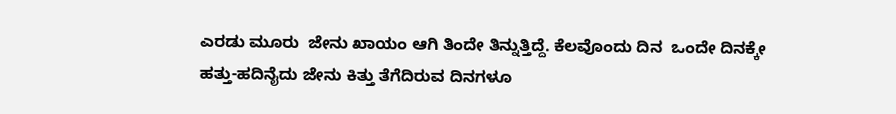ಎರಡು ಮೂರು  ಜೇನು ಖಾಯಂ ಆಗಿ ತಿಂದೇ ತಿನ್ನುತ್ತಿದ್ದೆ. ಕೆಲವೊಂದು ದಿನ  ಒಂದೇ ದಿನಕ್ಕೇ ಹತ್ತು-ಹದಿನೈದು ಜೇನು ಕಿತ್ತು ತೆಗೆದಿರುವ ದಿನಗಳೂ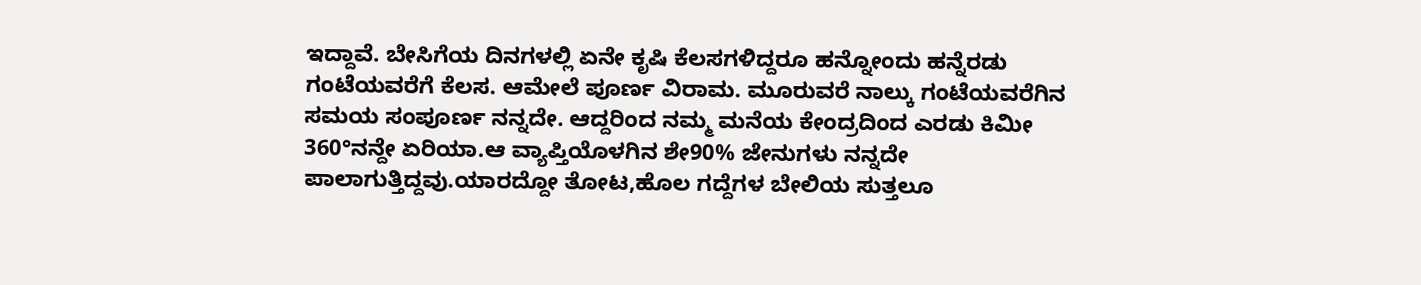ಇದ್ದಾವೆ. ಬೇಸಿಗೆಯ ದಿನಗಳಲ್ಲಿ ಏನೇ ಕೃಷಿ ಕೆಲಸಗಳಿದ್ದರೂ ಹನ್ನೋಂದು ಹನ್ನೆರಡು ಗಂಟೆಯವರೆಗೆ ಕೆಲಸ. ಆಮೇಲೆ ಪೂರ್ಣ ವಿರಾಮ. ಮೂರುವರೆ ನಾಲ್ಕು ಗಂಟೆಯವರೆಗಿನ ಸಮಯ ಸಂಪೂರ್ಣ ನನ್ನದೇ. ಆದ್ದರಿಂದ ನಮ್ಮ ಮನೆಯ ಕೇಂದ್ರದಿಂದ ಎರಡು ಕಿಮೀ 360°ನನ್ದೇ ಏರಿಯಾ.ಆ ವ್ಯಾಪ್ತಿಯೊಳಗಿನ ಶೇ90% ಜೇನುಗಳು ನನ್ನದೇ ಪಾಲಾಗುತ್ತಿದ್ದವು.ಯಾರದ್ದೋ ತೋಟ,ಹೊಲ ಗದ್ದೆಗಳ ಬೇಲಿಯ ಸುತ್ತಲೂ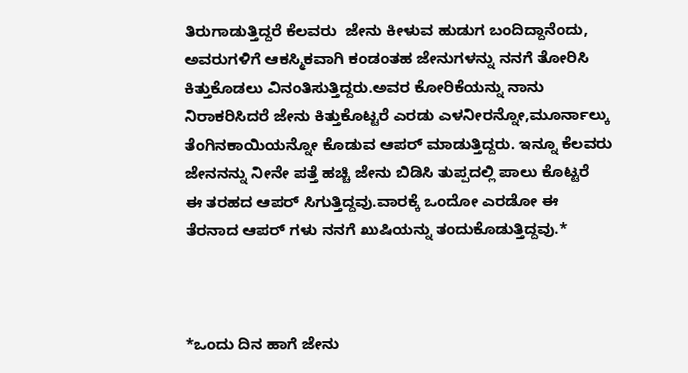ತಿರುಗಾಡುತ್ತಿದ್ದರೆ ಕೆಲವರು  ಜೇನು ಕೀಳುವ ಹುಡುಗ ಬಂದಿದ್ದಾನೆಂದು, ಅವರುಗಳಿಗೆ ಆಕಸ್ಮಿಕವಾಗಿ ಕಂಡಂತಹ ಜೇನುಗಳನ್ನು ನನಗೆ ತೋರಿಸಿ ಕಿತ್ತುಕೊಡಲು ವಿನಂತಿಸುತ್ತಿದ್ದರು.ಅವರ ಕೋರಿಕೆಯನ್ನು ನಾನು ನಿರಾಕರಿಸಿದರೆ ಜೇನು ಕಿತ್ತುಕೊಟ್ಟರೆ ಎರಡು ಎಳನೀರನ್ನೋ,ಮೂರ್ನಾಲ್ಕು ತೆಂಗಿನಕಾಯಿಯನ್ನೋ ಕೊಡುವ ಆಪರ್ ಮಾಡುತ್ತಿದ್ದರು. ಇನ್ನೂ ಕೆಲವರು  ಜೇನನನ್ನು ನೀನೇ ಪತ್ತೆ ಹಚ್ಚಿ ಜೇನು ಬಿಡಿಸಿ ತುಪ್ಪದಲ್ಲಿ ಪಾಲು ಕೊಟ್ಟರೆ  ಈ ತರಹದ ಆಪರ್ ಸಿಗುತ್ತಿದ್ದವು.ವಾರಕ್ಕೆ ಒಂದೋ ಎರಡೋ ಈ ತೆರನಾದ ಆಪರ್ ಗಳು ನನಗೆ ಖುಷಿಯನ್ನು ತಂದುಕೊಡುತ್ತಿದ್ದವು.*



*ಒಂದು ದಿನ ಹಾಗೆ ಜೇನು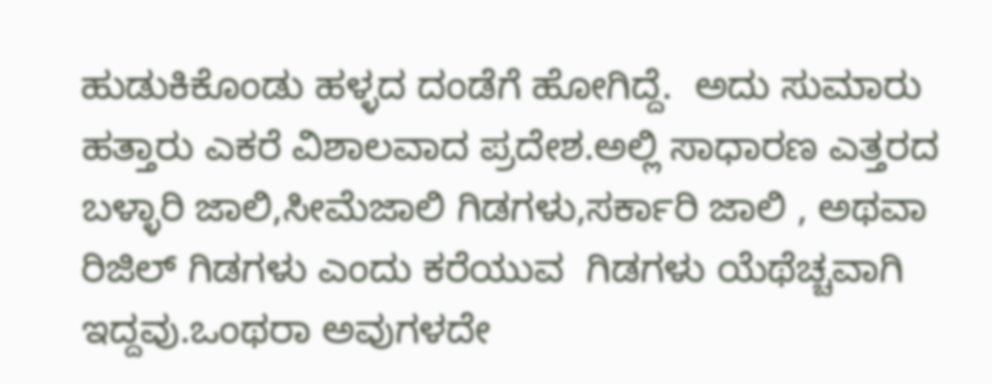ಹುಡುಕಿಕೊಂಡು ಹಳ್ಳದ ದಂಡೆಗೆ ಹೋಗಿದ್ದೆ.  ಅದು ಸುಮಾರು ಹತ್ತಾರು ಎಕರೆ ವಿಶಾಲವಾದ ಪ್ರದೇಶ.ಅಲ್ಲಿ ಸಾಧಾರಣ ಎತ್ತರದ ಬಳ್ಳಾರಿ ಜಾಲಿ,ಸೀಮೆಜಾಲಿ ಗಿಡಗಳು,ಸರ್ಕಾರಿ ಜಾಲಿ , ಅಥವಾ ರಿಜಿಲ್ ಗಿಡಗಳು ಎಂದು ಕರೆಯುವ  ಗಿಡಗಳು ಯೆಥೆಚ್ಚವಾಗಿ ಇದ್ದವು.ಒಂಥರಾ ಅವುಗಳದೇ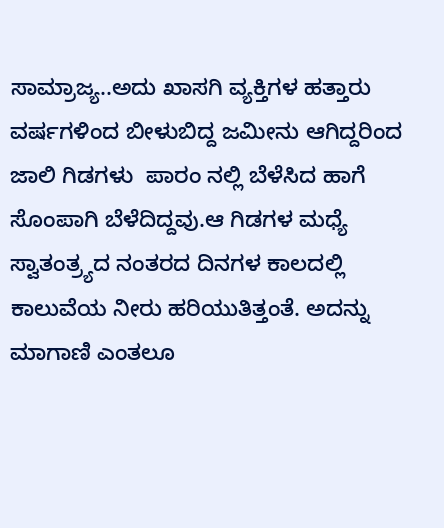ಸಾಮ್ರಾಜ್ಯ..ಅದು ಖಾಸಗಿ ವ್ಯಕ್ತಿಗಳ ಹತ್ತಾರು ವರ್ಷಗಳಿಂದ ಬೀಳುಬಿದ್ದ ಜಮೀನು ಆಗಿದ್ದರಿಂದ ಜಾಲಿ ಗಿಡಗಳು  ಪಾರಂ ನಲ್ಲಿ ಬೆಳೆಸಿದ ಹಾಗೆ ಸೊಂಪಾಗಿ ಬೆಳೆದಿದ್ದವು.ಆ ಗಿಡಗಳ ಮಧ್ಯೆ  ಸ್ವಾತಂತ್ರ್ಯದ ನಂತರದ ದಿನಗಳ ಕಾಲದಲ್ಲಿ ಕಾಲುವೆಯ ನೀರು ಹರಿಯುತಿತ್ತಂತೆ. ಅದನ್ನು ಮಾಗಾಣಿ ಎಂತಲೂ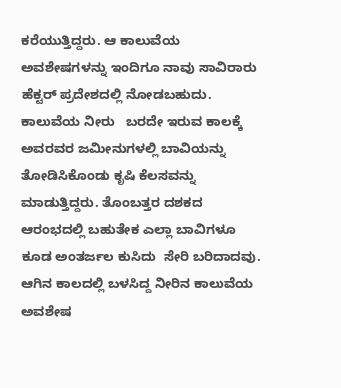ಕರೆಯುತ್ತಿದ್ದರು. ಆ ಕಾಲುವೆಯ ಅವಶೇಷಗಳನ್ನು ಇಂದಿಗೂ ನಾವು ಸಾವಿರಾರು ಹೆಕ್ಟರ್ ಪ್ರದೇಶದಲ್ಲಿ ನೋಡಬಹುದು. ಕಾಲುವೆಯ ನೀರು   ಬರದೇ ಇರುವ ಕಾಲಕ್ಕೆ ಅವರವರ ಜಮೀನುಗಳಲ್ಲಿ ಬಾವಿಯನ್ನು ತೋಡಿಸಿಕೊಂಡು ಕೃಷಿ ಕೆಲಸವನ್ನು ಮಾಡುತ್ತಿದ್ದರು. ತೊಂಬತ್ತರ ದಶಕದ ಆರಂಭದಲ್ಲಿ ಬಹುತೇಕ ಎಲ್ಲಾ ಬಾವಿಗಳೂ ಕೂಡ ಅಂತರ್ಜಲ ಕುಸಿದು  ಸೇರಿ ಬರಿದಾದವು. ಆಗಿನ ಕಾಲದಲ್ಲಿ ಬಳಸಿದ್ದ ನೀರಿನ ಕಾಲುವೆಯ ಅವಶೇಷ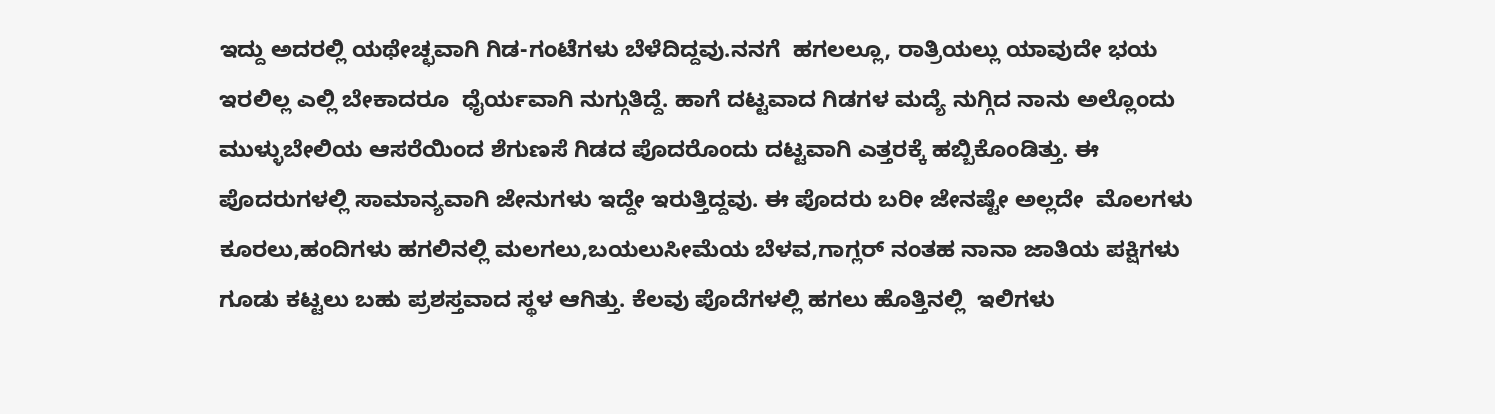ಇದ್ದು ಅದರಲ್ಲಿ ಯಥೇಚ್ಛವಾಗಿ ಗಿಡ-ಗಂಟೆಗಳು ಬೆಳೆದಿದ್ದವು.ನನಗೆ  ಹಗಲಲ್ಲೂ, ರಾತ್ರಿಯಲ್ಲು ಯಾವುದೇ ಭಯ ಇರಲಿಲ್ಲ ಎಲ್ಲಿ ಬೇಕಾದರೂ  ಧೈರ್ಯವಾಗಿ ನುಗ್ಗುತಿದ್ದೆ. ಹಾಗೆ ದಟ್ಟವಾದ ಗಿಡಗಳ ಮದ್ಯೆ ನುಗ್ಗಿದ ನಾನು ಅಲ್ಲೊಂದು ಮುಳ್ಳುಬೇಲಿಯ ಆಸರೆಯಿಂದ ಶೆಗುಣಸೆ ಗಿಡದ ಪೊದರೊಂದು ದಟ್ಟವಾಗಿ ಎತ್ತರಕ್ಕೆ ಹಬ್ಬಿಕೊಂಡಿತ್ತು. ಈ ಪೊದರುಗಳಲ್ಲಿ ಸಾಮಾನ್ಯವಾಗಿ ಜೇನುಗಳು ಇದ್ದೇ ಇರುತ್ತಿದ್ದವು. ಈ ಪೊದರು ಬರೀ ಜೇನಷ್ಟೇ ಅಲ್ಲದೇ  ಮೊಲಗಳು ಕೂರಲು,ಹಂದಿಗಳು ಹಗಲಿನಲ್ಲಿ ಮಲಗಲು,ಬಯಲುಸೀಮೆಯ ಬೆಳವ,ಗಾಗ್ಲರ್ ನಂತಹ ನಾನಾ ಜಾತಿಯ ಪಕ್ಷಿಗಳು ಗೂಡು ಕಟ್ಟಲು ಬಹು ಪ್ರಶಸ್ತವಾದ ಸ್ಥಳ ಆಗಿತ್ತು. ಕೆಲವು ಪೊದೆಗಳಲ್ಲಿ ಹಗಲು ಹೊತ್ತಿನಲ್ಲಿ  ಇಲಿಗಳು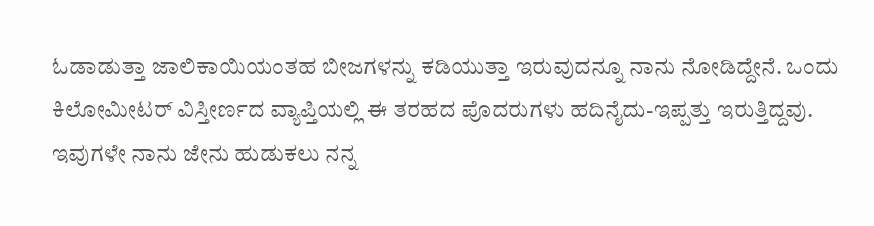ಓಡಾಡುತ್ತಾ ಜಾಲಿಕಾಯಿಯಂತಹ ಬೀಜಗಳನ್ನು ಕಡಿಯುತ್ತಾ ಇರುವುದನ್ನೂ ನಾನು ನೋಡಿದ್ದೇನೆ. ಒಂದು ಕಿಲೋಮೀಟರ್ ವಿಸ್ತೀರ್ಣದ ವ್ಯಾಪ್ತಿಯಲ್ಲಿ ಈ ತರಹದ ಪೊದರುಗಳು ಹದಿನೈದು-ಇಪ್ಪತ್ತು ಇರುತ್ತಿದ್ದವು. ಇವುಗಳೇ ನಾನು ಜೇನು ಹುಡುಕಲು ನನ್ನ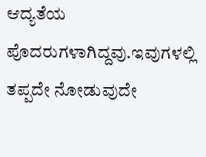ಆದ್ಯತೆಯ ಪೊದರುಗಳಾಗಿದ್ದವು.ಇವುಗಳಲ್ಲಿ ತಪ್ಪದೇ ನೋಡುವುದೇ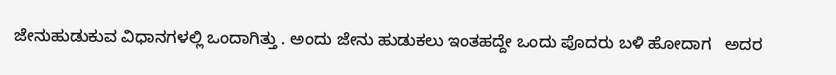ಜೇನುಹುಡುಕುವ ವಿಧಾನಗಳಲ್ಲಿ ಒಂದಾಗಿತ್ತು . ಅಂದು ಜೇನು ಹುಡುಕಲು ಇಂತಹದ್ದೇ ಒಂದು ಪೊದರು ಬಳಿ ಹೋದಾಗ   ಅದರ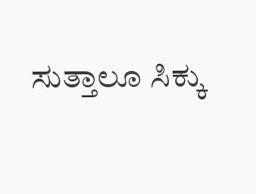ಸುತ್ತಾಲೂ ಸಿಕ್ಕು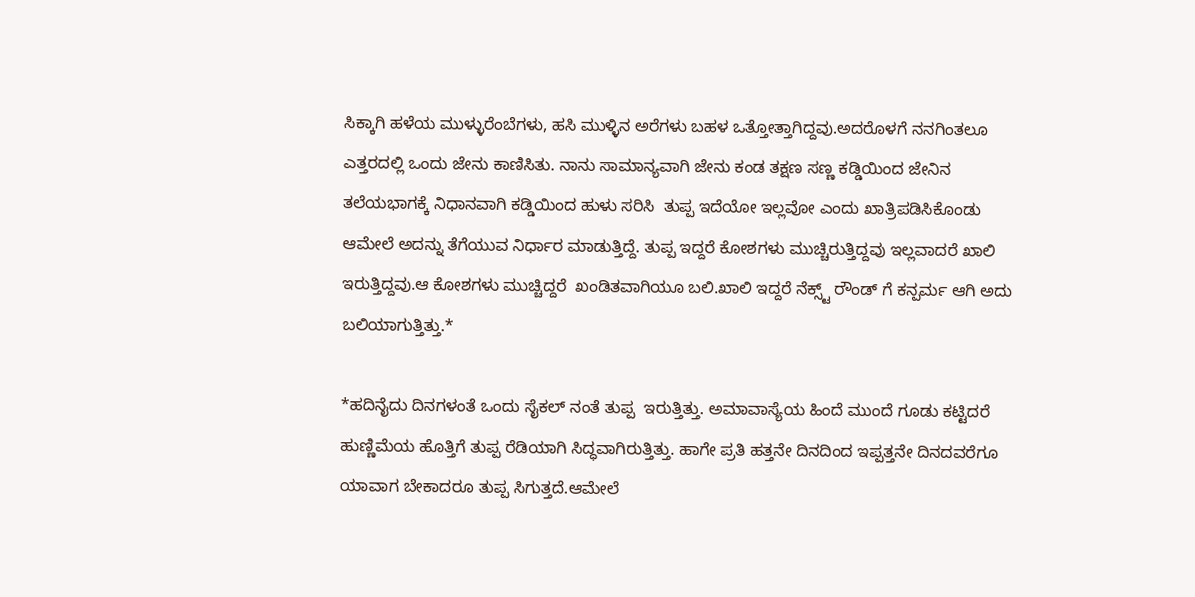ಸಿಕ್ಕಾಗಿ ಹಳೆಯ ಮುಳ್ಳುರೆಂಬೆಗಳು, ಹಸಿ ಮುಳ್ಳಿನ ಅರೆಗಳು ಬಹಳ ಒತ್ತೋತ್ತಾಗಿದ್ದವು.ಅದರೊಳಗೆ ನನಗಿಂತಲೂ ಎತ್ತರದಲ್ಲಿ ಒಂದು ಜೇನು ಕಾಣಿಸಿತು. ನಾನು ಸಾಮಾನ್ಯವಾಗಿ ಜೇನು ಕಂಡ ತಕ್ಷಣ ಸಣ್ಣ ಕಡ್ಡಿಯಿಂದ ಜೇನಿನ ತಲೆಯಭಾಗಕ್ಕೆ ನಿಧಾನವಾಗಿ ಕಡ್ಡಿಯಿಂದ ಹುಳು ಸರಿಸಿ  ತುಪ್ಪ ಇದೆಯೋ ಇಲ್ಲವೋ ಎಂದು ಖಾತ್ರಿಪಡಿಸಿಕೊಂಡು ಆಮೇಲೆ ಅದನ್ನು ತೆಗೆಯುವ ನಿರ್ಧಾರ ಮಾಡುತ್ತಿದ್ದೆ. ತುಪ್ಪ ಇದ್ದರೆ ಕೋಶಗಳು ಮುಚ್ಚಿರುತ್ತಿದ್ದವು ಇಲ್ಲವಾದರೆ ಖಾಲಿ ಇರುತ್ತಿದ್ದವು.ಆ ಕೋಶಗಳು ಮುಚ್ಚಿದ್ದರೆ  ಖಂಡಿತವಾಗಿಯೂ ಬಲಿ.ಖಾಲಿ ಇದ್ದರೆ ನೆಕ್ಸ್ಟ್ ರೌಂಡ್ ಗೆ ಕನ್ಪರ್ಮ ಆಗಿ ಅದು ಬಲಿಯಾಗುತ್ತಿತ್ತು.*

*ಹದಿನೈದು ದಿನಗಳಂತೆ ಒಂದು ಸೈಕಲ್ ನಂತೆ ತುಪ್ಪ  ಇರುತ್ತಿತ್ತು. ಅಮಾವಾಸ್ಯೆಯ ಹಿಂದೆ ಮುಂದೆ ಗೂಡು ಕಟ್ಟಿದರೆ ಹುಣ್ಣಿಮೆಯ ಹೊತ್ತಿಗೆ ತುಪ್ಪ ರೆಡಿಯಾಗಿ ಸಿದ್ಧವಾಗಿರುತ್ತಿತ್ತು. ಹಾಗೇ ಪ್ರತಿ ಹತ್ತನೇ ದಿನದಿಂದ ಇಪ್ಪತ್ತನೇ ದಿನದವರೆಗೂ ಯಾವಾಗ ಬೇಕಾದರೂ ತುಪ್ಪ ಸಿಗುತ್ತದೆ.ಆಮೇಲೆ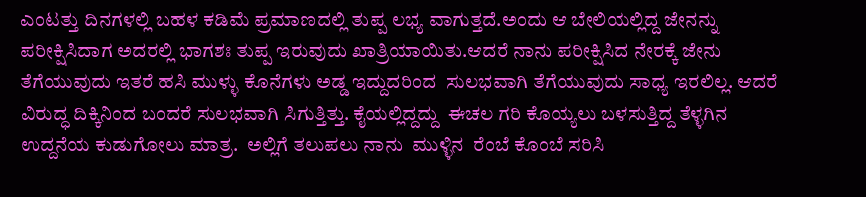ಎಂಟತ್ತು ದಿನಗಳಲ್ಲಿ ಬಹಳ ಕಡಿಮೆ ಪ್ರಮಾಣದಲ್ಲಿ ತುಪ್ಪ ಲಭ್ಯ ವಾಗುತ್ತದೆ.ಅಂದು ಆ ಬೇಲಿಯಲ್ಲಿದ್ದ ಜೇನನ್ನು ಪರೀಕ್ಷಿಸಿದಾಗ ಅದರಲ್ಲಿ ಭಾಗಶಃ ತುಪ್ಪ ಇರುವುದು ಖಾತ್ರಿಯಾಯಿತು.ಆದರೆ ನಾನು ಪರೀಕ್ಷಿಸಿದ ನೇರಕ್ಕೆ ಜೇನು ತೆಗೆಯುವುದು ಇತರೆ ಹಸಿ ಮುಳ್ಳು ಕೊನೆಗಳು ಅಡ್ಡ ಇದ್ದುದರಿಂದ  ಸುಲಭವಾಗಿ ತೆಗೆಯುವುದು ಸಾಧ್ಯ ಇರಲಿಲ್ಲ. ಆದರೆ ವಿರುದ್ಧ ದಿಕ್ಕಿನಿಂದ ಬಂದರೆ ಸುಲಭವಾಗಿ ಸಿಗುತ್ತಿತ್ತು. ಕೈಯಲ್ಲಿದ್ದದ್ದು  ಈಚಲ ಗರಿ ಕೊಯ್ಯಲು ಬಳಸುತ್ತಿದ್ದ ತೆಳ್ಳಗಿನ ಉದ್ದನೆಯ ಕುಡುಗೋಲು ಮಾತ್ರ.  ಅಲ್ಲಿಗೆ ತಲುಪಲು ನಾನು  ಮುಳ್ಳಿನ  ರೆಂಬೆ ಕೊಂಬೆ ಸರಿಸಿ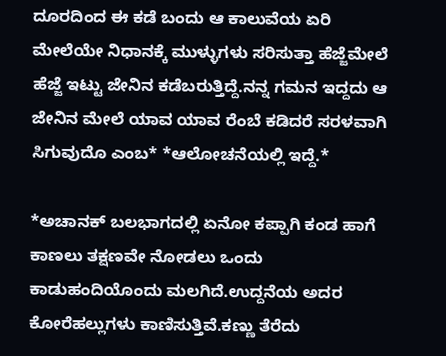ದೂರದಿಂದ ಈ ಕಡೆ ಬಂದು ಆ ಕಾಲುವೆಯ ಏರಿ ಮೇಲೆಯೇ ನಿಧಾನಕ್ಕೆ ಮುಳ್ಳುಗಳು ಸರಿಸುತ್ತಾ ಹೆಜ್ಜೆಮೇಲೆ ಹೆಜ್ಜೆ ಇಟ್ಟು ಜೇನಿನ ಕಡೆಬರುತ್ತಿದ್ದೆ.ನನ್ನ ಗಮನ ಇದ್ದದು ಆ ಜೇನಿನ ಮೇಲೆ ಯಾವ ಯಾವ ರೆಂಬೆ ಕಡಿದರೆ ಸರಳವಾಗಿ ಸಿಗುವುದೊ ಎಂಬ* *ಆಲೋಚನೆಯಲ್ಲಿ ಇದ್ದೆ.*

*ಅಚಾನಕ್ ಬಲಭಾಗದಲ್ಲಿ ಏನೋ ಕಪ್ಪಾಗಿ ಕಂಡ ಹಾಗೆ ಕಾಣಲು ತಕ್ಷಣವೇ ನೋಡಲು ಒಂದು ಕಾಡುಹಂದಿಯೊಂದು ಮಲಗಿದೆ.ಉದ್ದನೆಯ ಅದರ ಕೋರೆಹಲ್ಲುಗಳು ಕಾಣಿಸುತ್ತಿವೆ.ಕಣ್ಣು ತೆರೆದು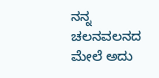ನನ್ನ ಚಲನವಲನದ ಮೇಲೆ ಅದು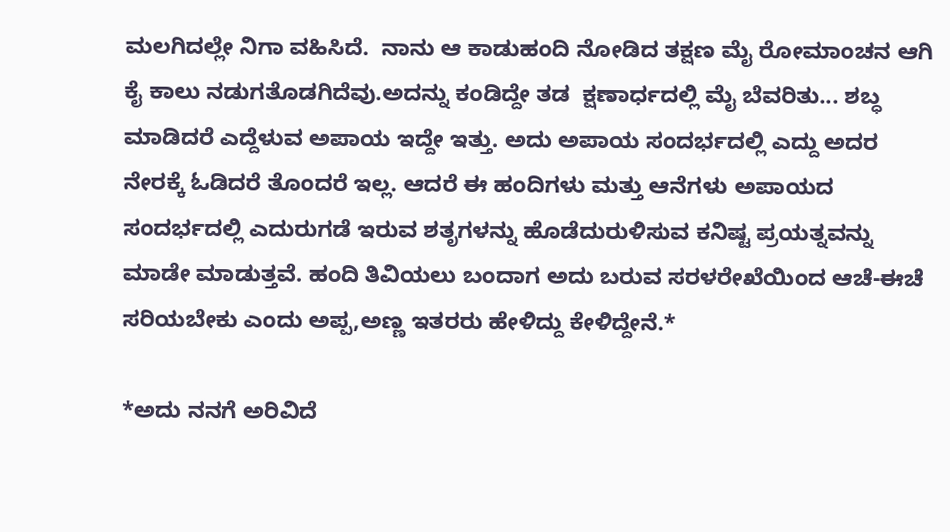ಮಲಗಿದಲ್ಲೇ ನಿಗಾ ವಹಿಸಿದೆ.  ನಾನು ಆ ಕಾಡುಹಂದಿ ನೋಡಿದ ತಕ್ಷಣ ಮೈ ರೋಮಾಂಚನ ಆಗಿ ಕೈ ಕಾಲು ನಡುಗತೊಡಗಿದೆವು.ಅದನ್ನು ಕಂಡಿದ್ದೇ ತಡ  ಕ್ಷಣಾರ್ಧದಲ್ಲಿ ಮೈ ಬೆವರಿತು... ಶಬ್ಧ ಮಾಡಿದರೆ ಎದ್ದೆಳುವ ಅಪಾಯ ಇದ್ದೇ ಇತ್ತು. ಅದು ಅಪಾಯ ಸಂದರ್ಭದಲ್ಲಿ ಎದ್ದು ಅದರ ನೇರಕ್ಕೆ ಓಡಿದರೆ ತೊಂದರೆ ಇಲ್ಲ. ಆದರೆ ಈ ಹಂದಿಗಳು ಮತ್ತು ಆನೆಗಳು ಅಪಾಯದ ಸಂದರ್ಭದಲ್ಲಿ ಎದುರುಗಡೆ ಇರುವ ಶತೃಗಳನ್ನು ಹೊಡೆದುರುಳಿಸುವ ಕನಿಷ್ಟ ಪ್ರಯತ್ನವನ್ನು ಮಾಡೇ ಮಾಡುತ್ತವೆ. ಹಂದಿ ತಿವಿಯಲು ಬಂದಾಗ ಅದು ಬರುವ ಸರಳರೇಖೆಯಿಂದ ಆಚೆ-ಈಚೆ ಸರಿಯಬೇಕು ಎಂದು ಅಪ್ಪ,ಅಣ್ಣ ಇತರರು ಹೇಳಿದ್ದು ಕೇಳಿದ್ದೇನೆ.*

*ಅದು ನನಗೆ ಅರಿವಿದೆ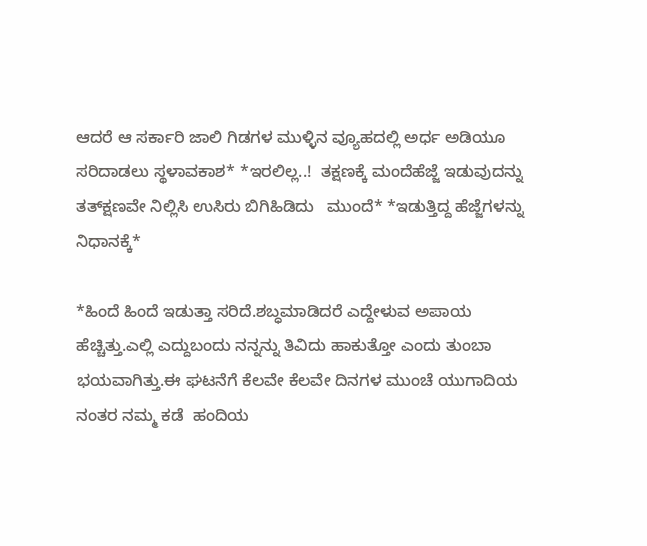ಆದರೆ ಆ ಸರ್ಕಾರಿ ಜಾಲಿ ಗಿಡಗಳ ಮುಳ್ಳಿನ ವ್ಯೂಹದಲ್ಲಿ ಅರ್ಧ ಅಡಿಯೂ ಸರಿದಾಡಲು ಸ್ಥಳಾವಕಾಶ* *ಇರಲಿಲ್ಲ..!  ತಕ್ಷಣಕ್ಕೆ ಮಂದೆಹೆಜ್ಜೆ ಇಡುವುದನ್ನು ತತ್‌ಕ್ಷಣವೇ ನಿಲ್ಲಿಸಿ ಉಸಿರು ಬಿಗಿಹಿಡಿದು   ಮುಂದೆ* *ಇಡುತ್ತಿದ್ದ ಹೆಜ್ಜೆಗಳನ್ನು ನಿಧಾನಕ್ಕೆ*

*ಹಿಂದೆ ಹಿಂದೆ ಇಡುತ್ತಾ ಸರಿದೆ.ಶಬ್ಧಮಾಡಿದರೆ ಎದ್ದೇಳುವ ಅಪಾಯ ಹೆಚ್ಚಿತ್ತು.ಎಲ್ಲಿ ಎದ್ದುಬಂದು ನನ್ನನ್ನು ತಿವಿದು ಹಾಕುತ್ತೋ ಎಂದು ತುಂಬಾ ಭಯವಾಗಿತ್ತು.ಈ ಘಟನೆಗೆ ಕೆಲವೇ ಕೆಲವೇ ದಿನಗಳ ಮುಂಚೆ ಯುಗಾದಿಯ ನಂತರ ನಮ್ಮ ಕಡೆ  ಹಂದಿಯ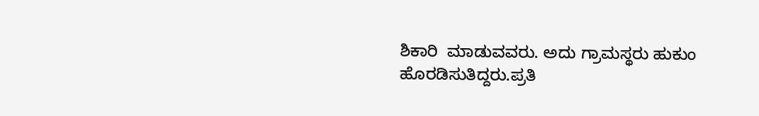ಶಿಕಾರಿ  ಮಾಡುವವರು. ಅದು ಗ್ರಾಮಸ್ಥರು ಹುಕುಂ ಹೊರಡಿಸುತಿದ್ದರು.ಪ್ರತಿ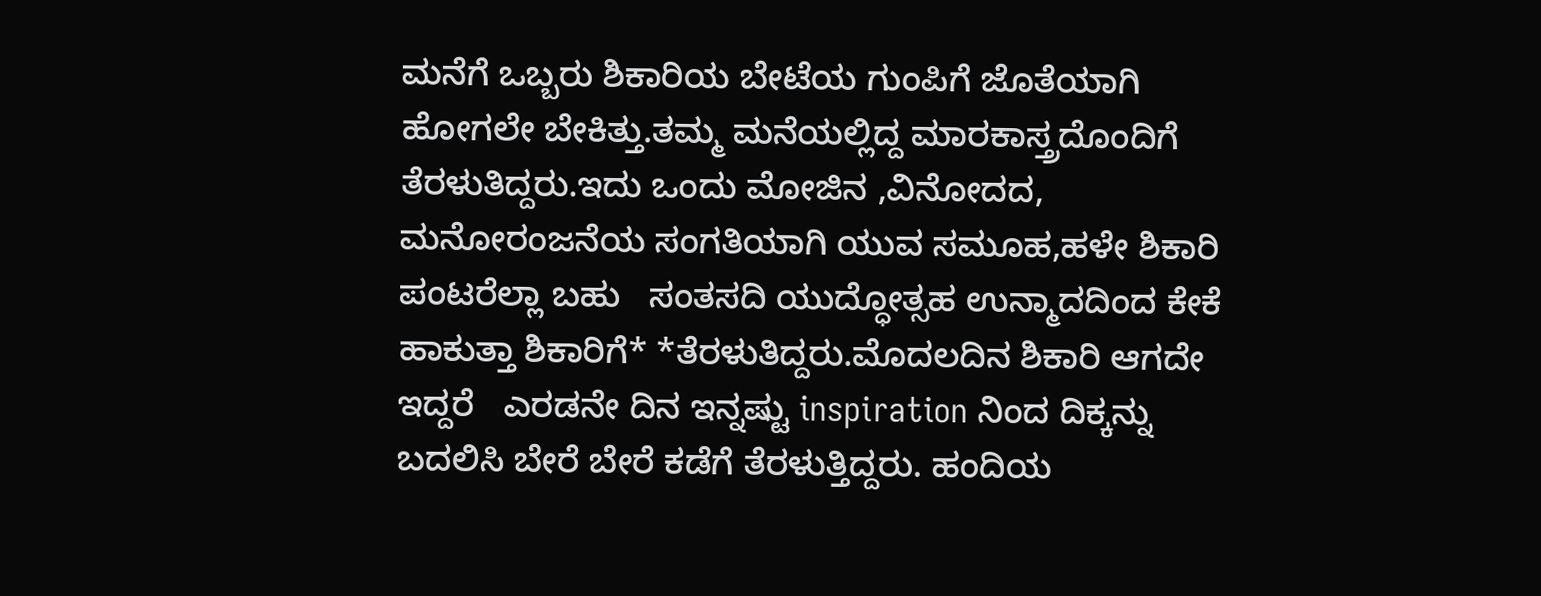ಮನೆಗೆ ಒಬ್ಬರು ಶಿಕಾರಿಯ ಬೇಟೆಯ ಗುಂಪಿಗೆ ಜೊತೆಯಾಗಿ ಹೋಗಲೇ ಬೇಕಿತ್ತು.ತಮ್ಮ ಮನೆಯಲ್ಲಿದ್ದ ಮಾರಕಾಸ್ತ್ರದೊಂದಿಗೆ ತೆರಳುತಿದ್ದರು.ಇದು ಒಂದು ಮೋಜಿನ ,ವಿನೋದದ, ಮನೋರಂಜನೆಯ ಸಂಗತಿಯಾಗಿ ಯುವ ಸಮೂಹ,ಹಳೇ ಶಿಕಾರಿ ಪಂಟರೆಲ್ಲಾ ಬಹು   ಸಂತಸದಿ ಯುದ್ಧೋತ್ಸಹ ಉನ್ಮಾದದಿಂದ ಕೇಕೆ ಹಾಕುತ್ತಾ ಶಿಕಾರಿಗೆ* *ತೆರಳುತಿದ್ದರು.ಮೊದಲದಿನ ಶಿಕಾರಿ ಆಗದೇ ಇದ್ದರೆ   ಎರಡನೇ ದಿನ ಇನ್ನಷ್ಟು inspiration ನಿಂದ ದಿಕ್ಕನ್ನು ಬದಲಿಸಿ ಬೇರೆ ಬೇರೆ ಕಡೆಗೆ ತೆರಳುತ್ತಿದ್ದರು. ಹಂದಿಯ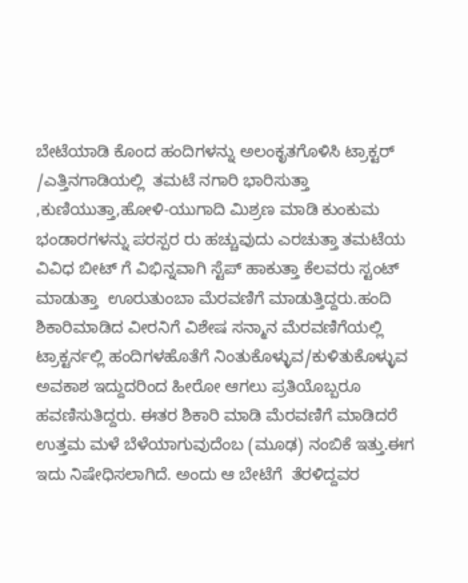ಬೇಟೆಯಾಡಿ ಕೊಂದ ಹಂದಿಗಳನ್ನು ಅಲಂಕೃತಗೊಳಿಸಿ ಟ್ರಾಕ್ಟರ್ /ಎತ್ತಿನಗಾಡಿಯಲ್ಲಿ  ತಮಟೆ ನಗಾರಿ ಭಾರಿಸುತ್ತಾ ,ಕುಣಿಯುತ್ತಾ,ಹೋಳಿ-ಯುಗಾದಿ ಮಿಶ್ರಣ ಮಾಡಿ ಕುಂಕುಮ ಭಂಡಾರಗಳನ್ನು ಪರಸ್ಪರ ರು ಹಚ್ಚುವುದು ಎರಚುತ್ತಾ ತಮಟೆಯ ವಿವಿಧ ಬೀಟ್ ಗೆ ವಿಭಿನ್ನವಾಗಿ ಸ್ಟೆಪ್ ಹಾಕುತ್ತಾ ಕೆಲವರು ಸ್ಟಂಟ್ ಮಾಡುತ್ತಾ  ಊರುತುಂಬಾ ಮೆರವಣಿಗೆ ಮಾಡುತ್ತಿದ್ದರು.ಹಂದಿ ಶಿಕಾರಿಮಾಡಿದ ವೀರನಿಗೆ ವಿಶೇಷ ಸನ್ಮಾನ ಮೆರವಣಿಗೆಯಲ್ಲಿ ಟ್ರಾಕ್ಟರ್ನಲ್ಲಿ ಹಂದಿಗಳಹೊತೆಗೆ ನಿಂತುಕೊಳ್ಳುವ/ಕುಳಿತುಕೊಳ್ಳುವ ಅವಕಾಶ ಇದ್ದುದರಿಂದ ಹೀರೋ ಆಗಲು ಪ್ರತಿಯೊಬ್ಬರೂ ಹವಣಿಸುತಿದ್ದರು. ಈತರ ಶಿಕಾರಿ ಮಾಡಿ ಮೆರವಣಿಗೆ ಮಾಡಿದರೆ ಉತ್ತಮ ಮಳೆ ಬೆಳೆಯಾಗುವುದೆಂಬ (ಮೂಢ) ನಂಬಿಕೆ ಇತ್ತು.ಈಗ ಇದು ನಿಷೇಧಿಸಲಾಗಿದೆ. ಅಂದು ಆ ಬೇಟೆಗೆ  ತೆರಳಿದ್ದವರ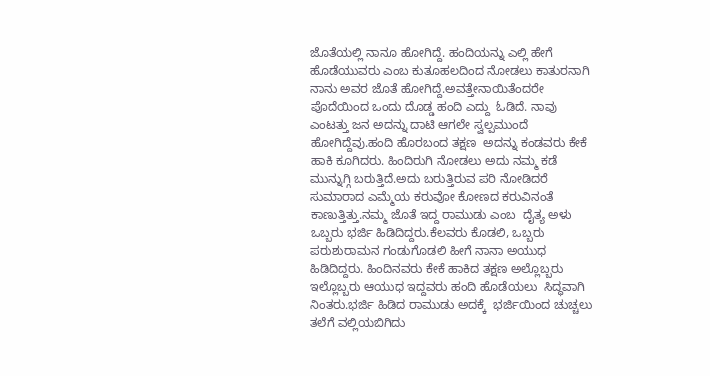ಜೊತೆಯಲ್ಲಿ ನಾನೂ ಹೋಗಿದ್ದೆ. ಹಂದಿಯನ್ನು ಎಲ್ಲಿ ಹೇಗೆ  ಹೊಡೆಯುವರು ಎಂಬ ಕುತೂಹಲದಿಂದ ನೋಡಲು ಕಾತುರನಾಗಿ ನಾನು ಅವರ ಜೊತೆ ಹೋಗಿದ್ದೆ.ಅವತ್ತೇನಾಯಿತೆಂದರೇ ಪೊದೆಯಿಂದ ಒಂದು ದೊಡ್ಡ ಹಂದಿ ಎದ್ದು  ಓಡಿದೆ. ನಾವು ಎಂಟತ್ತು ಜನ ಅದನ್ನು ದಾಟಿ ಆಗಲೇ ಸ್ವಲ್ಪಮುಂದೆ ಹೋಗಿದ್ದೆವು.ಹಂದಿ ಹೊರಬಂದ ತಕ್ಷಣ  ಅದನ್ನು ಕಂಡವರು ಕೇಕೆ ಹಾಕಿ ಕೂಗಿದರು. ಹಿಂದಿರುಗಿ ನೋಡಲು ಅದು ನಮ್ಮ ಕಡೆ ಮುನ್ನುಗ್ಗಿ ಬರುತ್ತಿದೆ.ಅದು ಬರುತ್ತಿರುವ ಪರಿ ನೋಡಿದರೆ ಸುಮಾರಾದ ಎಮ್ಮೆಯ ಕರುವೋ ಕೋಣದ ಕರುವಿನಂತೆ ಕಾಣುತ್ತಿತ್ತು.ನಮ್ಮ ಜೊತೆ ಇದ್ದ ರಾಮುಡು ಎಂಬ  ದೈತ್ಯ ಅಳು ಒಬ್ಬರು ಭರ್ಜಿ ಹಿಡಿದಿದ್ದರು.ಕೆಲವರು ಕೊಡಲಿ, ಒಬ್ಬರು ಪರುಶುರಾಮನ ಗಂಡುಗೊಡಲಿ ಹೀಗೆ ನಾನಾ ಅಯುಧ ಹಿಡಿದಿದ್ದರು. ಹಿಂದಿನವರು ಕೇಕೆ ಹಾಕಿದ ತಕ್ಷಣ ಅಲ್ಲೊಬ್ಬರು ಇಲ್ಲೊಬ್ಬರು ಆಯುಧ ಇದ್ದವರು ಹಂದಿ ಹೊಡೆಯಲು  ಸಿದ್ಧವಾಗಿ ನಿಂತರು.ಭರ್ಜಿ ಹಿಡಿದ ರಾಮುಡು ಅದಕ್ಕೆ  ಭರ್ಜಿಯಿಂದ ಚುಚ್ಚಲು ತಲೆಗೆ ವಲ್ಲಿಯಬಿಗಿದು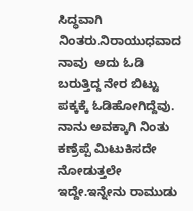ಸಿದ್ಧವಾಗಿ ನಿಂತರು.ನಿರಾಯುಧವಾದ ನಾವು  ಅದು ಓಡಿ ಬರುತ್ತಿದ್ದ ನೇರ ಬಿಟ್ಟು ಪಕ್ಕಕ್ಕೆ ಓಡಿಹೋಗಿದ್ದೆವು. ನಾನು ಅವಕ್ಕಾಗಿ ನಿಂತು ಕಣ್ರೆಪ್ಪೆ ಮಿಟುಕಿಸದೇ ನೋಡುತ್ತಲೇ ಇದ್ದೇ.ಇನ್ನೇನು ರಾಮುಡು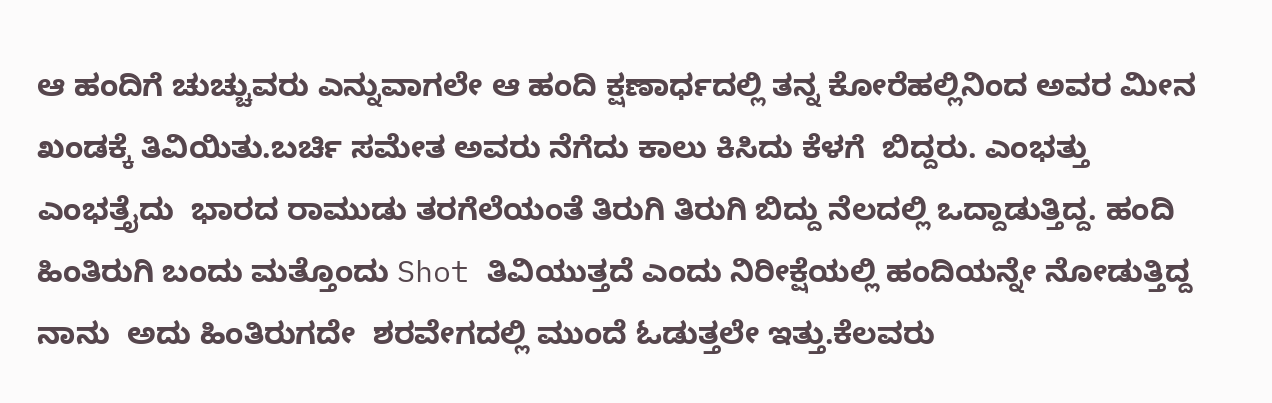ಆ ಹಂದಿಗೆ ಚುಚ್ಚುವರು ಎನ್ನುವಾಗಲೇ ಆ ಹಂದಿ ಕ್ಷಣಾರ್ಧದಲ್ಲಿ ತನ್ನ ಕೋರೆಹಲ್ಲಿನಿಂದ ಅವರ ಮೀನ ಖಂಡಕ್ಕೆ ತಿವಿಯಿತು.ಬರ್ಚಿ ಸಮೇತ ಅವರು ನೆಗೆದು ಕಾಲು ಕಿಸಿದು ಕೆಳಗೆ  ಬಿದ್ದರು. ಎಂಭತ್ತು ಎಂಭತ್ತೈದು  ಭಾರದ ರಾಮುಡು ತರಗೆಲೆಯಂತೆ ತಿರುಗಿ ತಿರುಗಿ ಬಿದ್ದು ನೆಲದಲ್ಲಿ ಒದ್ದಾಡುತ್ತಿದ್ದ. ಹಂದಿ ಹಿಂತಿರುಗಿ ಬಂದು ಮತ್ತೊಂದು Shot ತಿವಿಯುತ್ತದೆ ಎಂದು ನಿರೀಕ್ಷೆಯಲ್ಲಿ ಹಂದಿಯನ್ನೇ ನೋಡುತ್ತಿದ್ದ ನಾನು  ಅದು ಹಿಂತಿರುಗದೇ  ಶರವೇಗದಲ್ಲಿ ಮುಂದೆ ಓಡುತ್ತಲೇ ಇತ್ತು.ಕೆಲವರು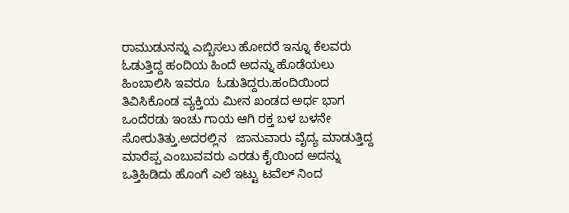ರಾಮುಡುನನ್ನು ಎಬ್ಬಿಸಲು ಹೋದರೆ ಇನ್ನೂ ಕೆಲವರು ಓಡುತ್ತಿದ್ದ ಹಂದಿಯ ಹಿಂದೆ ಅದನ್ನು ಹೊಡೆಯಲು ಹಿಂಬಾಲಿಸಿ ಇವರೂ  ಓಡುತಿದ್ದರು.ಹಂದಿಯಿಂದ ತಿವಿಸಿಕೊಂಡ ವ್ಯಕ್ತಿಯ ಮೀನ ಖಂಡದ ಅರ್ಧ ಭಾಗ ಒಂದೆರಡು ಇಂಚು ಗಾಯ ಆಗಿ ರಕ್ತ ಬಳ ಬಳನೇ ಸೋರುತಿತ್ತು.ಅದರಲ್ಲಿನ   ಜಾನುವಾರು ವೈದ್ಯ ಮಾಡುತ್ತಿದ್ದ ಮಾರೆಪ್ಪ ಎಂಬುವವರು ಎರಡು ಕೈಯಿಂದ ಅದನ್ನು ಒತ್ತಿಹಿಡಿದು ಹೊಂಗೆ ಎಲೆ ಇಟ್ಟು ಟವೆಲ್ ನಿಂದ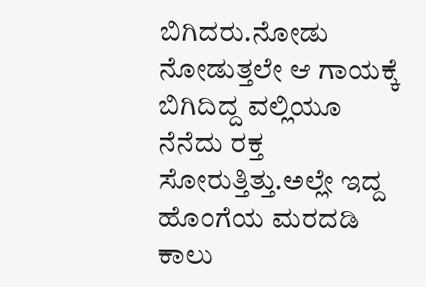ಬಿಗಿದರು.ನೋಡು ನೋಡುತ್ತಲೇ ಆ ಗಾಯಕ್ಕೆ ಬಿಗಿದಿದ್ದ ವಲ್ಲಿಯೂ ನೆನೆದು ರಕ್ತ ಸೋರುತ್ತಿತ್ತು.ಅಲ್ಲೇ ಇದ್ದ ಹೊಂಗೆಯ ಮರದಡಿ ಕಾಲು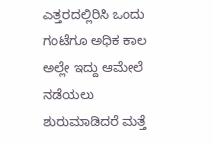ಎತ್ತರದಲ್ಲಿರಿಸಿ ಒಂದು ಗಂಟೆಗೂ ಅಧಿಕ ಕಾಲ ಅಲ್ಲೇ ಇದ್ದು ಆಮೇಲೆ ನಡೆಯಲು ಶುರುಮಾಡಿದರೆ ಮತ್ತೆ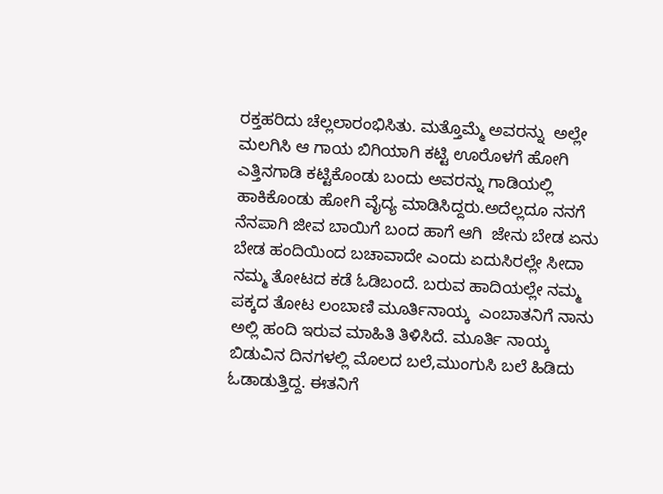ರಕ್ತಹರಿದು ಚೆಲ್ಲಲಾರಂಭಿಸಿತು. ಮತ್ತೊಮ್ಮೆ ಅವರನ್ನು  ಅಲ್ಲೇ ಮಲಗಿಸಿ ಆ ಗಾಯ ಬಿಗಿಯಾಗಿ ಕಟ್ಟಿ ಊರೊಳಗೆ ಹೋಗಿ ಎತ್ತಿನಗಾಡಿ ಕಟ್ಟಿಕೊಂಡು ಬಂದು ಅವರನ್ನು ಗಾಡಿಯಲ್ಲಿ ಹಾಕಿಕೊಂಡು ಹೋಗಿ ವೈದ್ಯ ಮಾಡಿಸಿದ್ದರು.ಅದೆಲ್ಲದೂ ನನಗೆ ನೆನಪಾಗಿ ಜೀವ ಬಾಯಿಗೆ ಬಂದ ಹಾಗೆ ಆಗಿ  ಜೇನು ಬೇಡ ಏನು ಬೇಡ ಹಂದಿಯಿಂದ ಬಚಾವಾದೇ ಎಂದು ಏದುಸಿರಲ್ಲೇ ಸೀದಾ ನಮ್ಮ ತೋಟದ ಕಡೆ ಓಡಿಬಂದೆ. ಬರುವ ಹಾದಿಯಲ್ಲೇ ನಮ್ಮ ಪಕ್ಕದ ತೋಟ ಲಂಬಾಣಿ ಮೂರ್ತಿನಾಯ್ಕ  ಎಂಬಾತನಿಗೆ ನಾನು ಅಲ್ಲಿ ಹಂದಿ ಇರುವ ಮಾಹಿತಿ ತಿಳಿಸಿದೆ. ಮೂರ್ತಿ ನಾಯ್ಕ ಬಿಡುವಿನ ದಿನಗಳಲ್ಲಿ ಮೊಲದ ಬಲೆ,ಮುಂಗುಸಿ ಬಲೆ ಹಿಡಿದು ಓಡಾಡುತ್ತಿದ್ದ. ಈತನಿಗೆ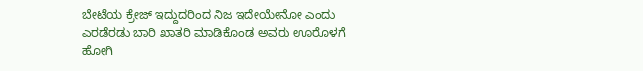ಬೇಟೆಯ ಕ್ರೇಜ್ ಇದ್ದುದರಿಂದ ನಿಜ ಇದೇಯೇನೋ ಎಂದು ಎರಡೆರಡು ಬಾರಿ ಖಾತರಿ ಮಾಡಿಕೊಂಡ ಅವರು ಊರೊಳಗೆ ಹೋಗಿ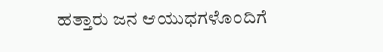ಹತ್ತಾರು ಜನ ಆಯುಧಗಳೊಂದಿಗೆ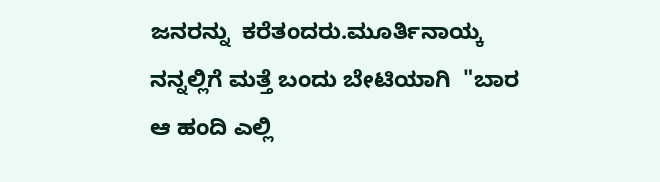ಜನರನ್ನು  ಕರೆತಂದರು.ಮೂರ್ತಿನಾಯ್ಕ ನನ್ನಲ್ಲಿಗೆ ಮತ್ತೆ ಬಂದು ಬೇಟಿಯಾಗಿ  "ಬಾರ ಆ ಹಂದಿ ಎಲ್ಲಿ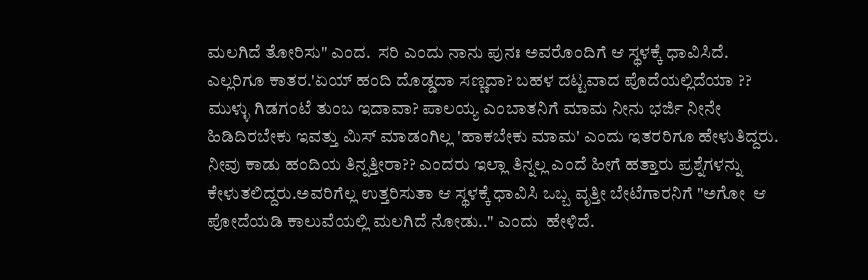ಮಲಗಿದೆ ತೋರಿಸು" ಎಂದ.  ಸರಿ ಎಂದು ನಾನು ಪುನಃ ಅವರೊಂದಿಗೆ ಆ ಸ್ಥಳಕ್ಕೆ ಧಾವಿಸಿದೆ. ಎಲ್ಲರಿಗೂ ಕಾತರ.'ಏಯ್ ಹಂದಿ ದೊಡ್ಡದಾ ಸಣ್ಣದಾ? ಬಹಳ ದಟ್ಟವಾದ ಪೊದೆಯಲ್ಲಿದೆಯಾ ?? ಮುಳ್ಳು ಗಿಡಗಂಟೆ ತುಂಬ ಇದಾವಾ? ಪಾಲಯ್ಯ ಎಂಬಾತನಿಗೆ ಮಾಮ ನೀನು ಭರ್ಜಿ ನೀನೇ ಹಿಡಿದಿರಬೇಕು ಇವತ್ತು ಮಿಸ್ ಮಾಡಂಗಿಲ್ಲ 'ಹಾಕಬೇಕು ಮಾಮ' ಎಂದು ಇತರರಿಗೂ ಹೇಳುತಿದ್ದರು.  ನೀವು ಕಾಡು ಹಂದಿಯ ತಿನ್ನತ್ತೀರಾ?? ಎಂದರು ಇಲ್ಲಾ ತಿನ್ನಲ್ಲ ಎಂದೆ ಹೀಗೆ ಹತ್ತಾರು ಪ್ರಶ್ನೆಗಳನ್ನು ಕೇಳುತಲಿದ್ದರು.ಅವರಿಗೆಲ್ಲ ಉತ್ತರಿಸುತಾ ಆ ಸ್ಥಳಕ್ಕೆ ಧಾವಿಸಿ ಒಬ್ಬ ವೃತ್ತೀ ಬೇಟೆಗಾರನಿಗೆ "ಅಗೋ  ಆ ಪೋದೆಯಡಿ ಕಾಲುವೆಯಲ್ಲಿ ಮಲಗಿದೆ ನೋಡು.." ಎಂದು  ಹೇಳಿದೆ.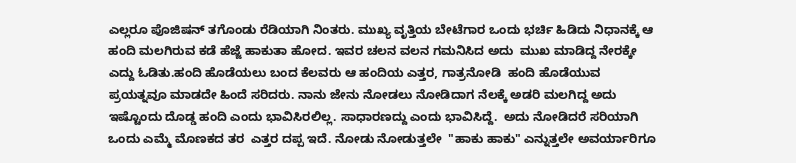ಎಲ್ಲರೂ ಪೊಜಿಷನ್ ತಗೊಂಡು ರೆಡಿಯಾಗಿ ನಿಂತರು. ಮುಖ್ಯ ವೃತ್ತಿಯ ಬೇಟೆಗಾರ ಒಂದು ಭರ್ಚಿ ಹಿಡಿದು ನಿಧಾನಕ್ಕೆ ಆ ಹಂದಿ ಮಲಗಿರುವ ಕಡೆ ಹೆಜ್ಜೆ ಹಾಕುತಾ ಹೋದ. ಇವರ ಚಲನ ವಲನ ಗಮನಿಸಿದ ಅದು  ಮುಖ ಮಾಡಿದ್ದ ನೇರಕ್ಕೇ ಎದ್ದು ಓಡಿತು.ಹಂದಿ ಹೊಡೆಯಲು ಬಂದ ಕೆಲವರು ಆ ಹಂದಿಯ ಎತ್ತರ, ಗಾತ್ರನೋಡಿ  ಹಂದಿ ಹೊಡೆಯುವ ಪ್ರಯತ್ನವೂ ಮಾಡದೇ ಹಿಂದೆ ಸರಿದರು. ನಾನು ಜೇನು ನೋಡಲು ನೋಡಿದಾಗ ನೆಲಕ್ಕೆ ಅಡರಿ ಮಲಗಿದ್ದ ಅದು ಇಷ್ಟೊಂದು ದೊಡ್ಡ ಹಂದಿ ಎಂದು ಭಾವಿಸಿರಲಿಲ್ಲ. ಸಾಧಾರಣದ್ದು ಎಂದು ಭಾವಿಸಿದ್ದೆ.  ಅದು ನೋಡಿದರೆ ಸರಿಯಾಗಿ ಒಂದು ಎಮ್ಮೆ ಮೊಣಕದ ತರ  ಎತ್ತರ ದಪ್ಪ ಇದೆ. ನೋಡು ನೋಡುತ್ತಲೇ  "ಹಾಕು ಹಾಕು" ಎನ್ನುತ್ತಲೇ ಅವರ್ಯಾರಿಗೂ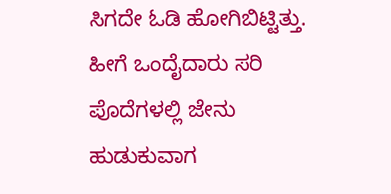ಸಿಗದೇ ಓಡಿ ಹೋಗಿಬಿಟ್ಟಿತ್ತು. ಹೀಗೆ ಒಂದೈದಾರು ಸರಿ  ಪೊದೆಗಳಲ್ಲಿ ಜೇನು ಹುಡುಕುವಾಗ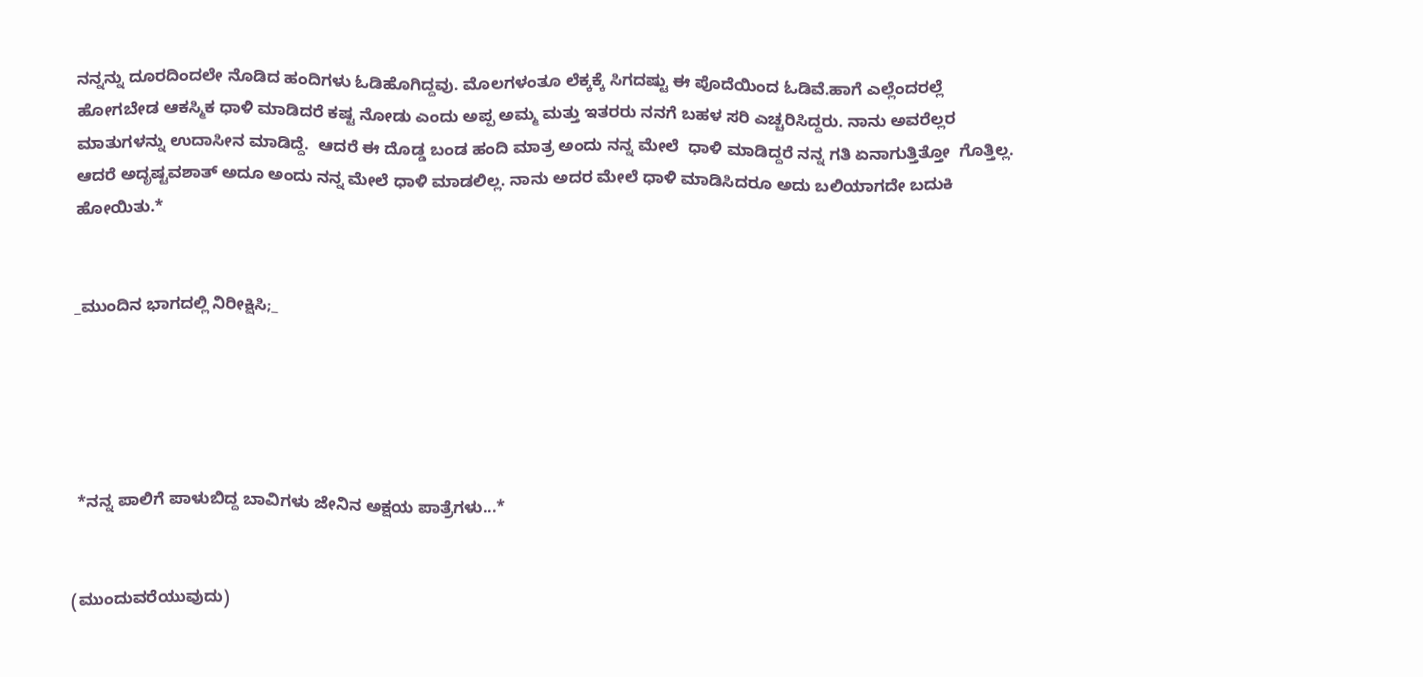ನನ್ನನ್ನು ದೂರದಿಂದಲೇ ನೊಡಿದ ಹಂದಿಗಳು ಓಡಿಹೊಗಿದ್ದವು. ಮೊಲಗಳಂತೂ ಲೆಕ್ಕಕ್ಕೆ ಸಿಗದಷ್ಟು ಈ ಪೊದೆಯಿಂದ ಓಡಿವೆ.ಹಾಗೆ ಎಲ್ಲೆಂದರಲ್ಲೆ ಹೋಗಬೇಡ ಆಕಸ್ಮಿಕ ಧಾಳಿ ಮಾಡಿದರೆ ಕಷ್ಟ ನೋಡು ಎಂದು ಅಪ್ಪ ಅಮ್ಮ ಮತ್ತು ಇತರರು ನನಗೆ ಬಹಳ ಸರಿ ಎಚ್ಚರಿಸಿದ್ದರು. ನಾನು ಅವರೆಲ್ಲರ ಮಾತುಗಳನ್ನು ಉದಾಸೀನ ಮಾಡಿದ್ದೆ.  ಆದರೆ ಈ ದೊಡ್ಡ ಬಂಡ ಹಂದಿ ಮಾತ್ರ ಅಂದು ನನ್ನ ಮೇಲೆ  ಧಾಳಿ ಮಾಡಿದ್ದರೆ ನನ್ನ ಗತಿ ಏನಾಗುತ್ತಿತ್ತೋ  ಗೊತ್ತಿಲ್ಲ. ಆದರೆ ಅದೃಷ್ಟವಶಾತ್ ಅದೂ ಅಂದು ನನ್ನ ಮೇಲೆ ಧಾಳಿ ಮಾಡಲಿಲ್ಲ. ನಾನು ಅದರ ಮೇಲೆ ಧಾಳಿ ಮಾಡಿಸಿದರೂ ಅದು ಬಲಿಯಾಗದೇ ಬದುಕಿ ಹೋಯಿತು.*


_ಮುಂದಿನ ಭಾಗದಲ್ಲಿ ನಿರೀಕ್ಷಿಸಿ;_





 *ನನ್ನ ಪಾಲಿಗೆ ಪಾಳುಬಿದ್ದ ಬಾವಿಗಳು ಜೇನಿನ ಅಕ್ಷಯ ಪಾತ್ರೆಗಳು...*


(ಮುಂದುವರೆಯುವುದು)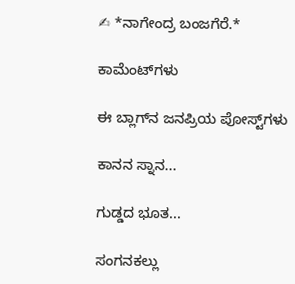✍ *ನಾಗೇಂದ್ರ ಬಂಜಗೆರೆ.*

ಕಾಮೆಂಟ್‌ಗಳು

ಈ ಬ್ಲಾಗ್‌ನ ಜನಪ್ರಿಯ ಪೋಸ್ಟ್‌ಗಳು

ಕಾನನ ಸ್ನಾನ...

ಗುಡ್ಡದ ಭೂತ...

ಸಂಗನಕಲ್ಲು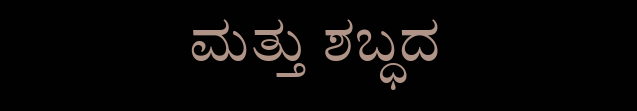ಮತ್ತು ಶಬ್ಧದ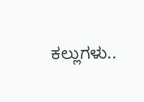ಕಲ್ಲುಗಳು..